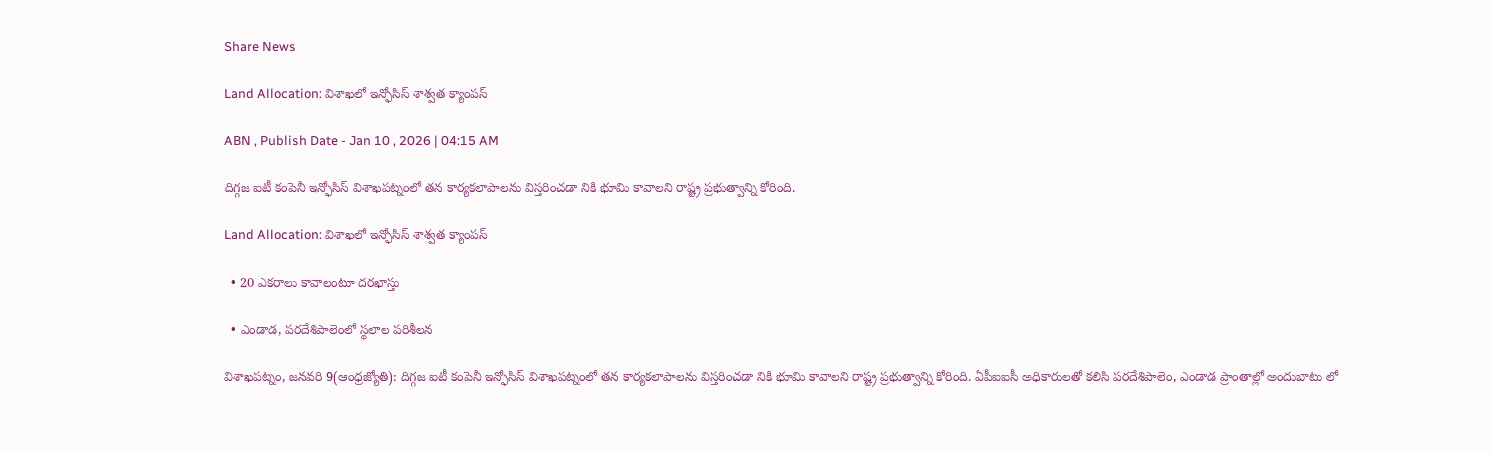Share News

Land Allocation: విశాఖలో ఇన్ఫోసిస్‌ శాశ్వత క్యాంపస్‌

ABN , Publish Date - Jan 10 , 2026 | 04:15 AM

దిగ్గజ ఐటీ కంపెనీ ఇన్ఫోసిస్‌ విశాఖపట్నంలో తన కార్యకలాపాలను విస్తరించడా నికి భూమి కావాలని రాష్ట్ర ప్రభుత్వాన్ని కోరింది.

Land Allocation: విశాఖలో ఇన్ఫోసిస్‌ శాశ్వత క్యాంపస్‌

  • 20 ఎకరాలు కావాలంటూ దరఖాస్తు

  • ఎండాడ, పరదేశిపాలెంలో స్థలాల పరిశీలన

విశాఖపట్నం, జనవరి 9(ఆంధ్రజ్యోతి): దిగ్గజ ఐటీ కంపెనీ ఇన్ఫోసిస్‌ విశాఖపట్నంలో తన కార్యకలాపాలను విస్తరించడా నికి భూమి కావాలని రాష్ట్ర ప్రభుత్వాన్ని కోరింది. ఏపీఐఐసీ అధికారులతో కలిసి పరదేశిపాలెం, ఎండాడ ప్రాంతాల్లో అందుబాటు లో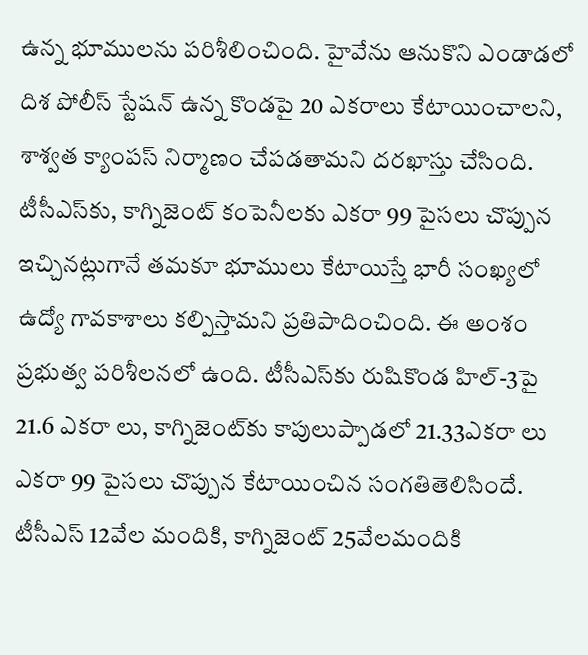ఉన్న భూములను పరిశీలించింది. హైవేను ఆనుకొని ఎండాడలో దిశ పోలీస్‌ స్టేషన్‌ ఉన్న కొండపై 20 ఎకరాలు కేటాయించాలని, శాశ్వత క్యాంపస్‌ నిర్మాణం చేపడతామని దరఖాస్తు చేసింది. టీసీఎస్‌కు, కాగ్నిజెంట్‌ కంపెనీలకు ఎకరా 99 పైసలు చొప్పున ఇచ్చినట్లుగానే తమకూ భూములు కేటాయిస్తే భారీ సంఖ్యలో ఉద్యో గావకాశాలు కల్పిస్తామని ప్రతిపాదించింది. ఈ అంశం ప్రభుత్వ పరిశీలనలో ఉంది. టీసీఎస్‌కు రుషికొండ హిల్‌-3పై 21.6 ఎకరా లు, కాగ్నిజెంట్‌కు కాపులుప్పాడలో 21.33ఎకరా లు ఎకరా 99 పైసలు చొప్పున కేటాయించిన సంగతితెలిసిందే. టీసీఎస్‌ 12వేల మందికి, కాగ్నిజెంట్‌ 25వేలమందికి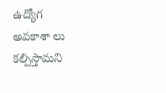ఉద్యోగ అవకాశా లు కల్పిస్తామని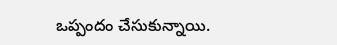ఒప్పందం చేసుకున్నాయి.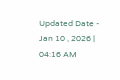Updated Date - Jan 10 , 2026 | 04:16 AM